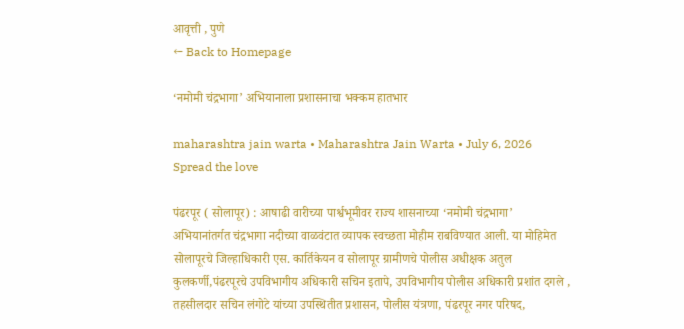आवृत्ती , पुणे
← Back to Homepage

‘नमोमी चंद्रभागा’ अभियानाला प्रशासनाचा भक्कम हातभार

maharashtra jain warta • Maharashtra Jain Warta • July 6, 2026
Spread the love

पंढरपूर ( सोलापूर) : आषाढी वारीच्या पार्श्वभूमीवर राज्य शासनाच्या ‘नमोमी चंद्रभागा’ अभियानांतर्गत चंद्रभागा नदीच्या वाळवंटात व्यापक स्वच्छता मोहीम राबविण्यात आली. या मोहिमेत सोलापूरचे जिल्हाधिकारी एस. कार्तिकेयन व सोलापूर ग्रामीणचे पोलीस अधीक्षक अतुल कुलकर्णी,पंढरपूरचे उपविभागीय अधिकारी सचिन इतापे, उपविभागीय पोलीस अधिकारी प्रशांत दगले , तहसीलदार सचिन लंगोटे यांच्या उपस्थितीत प्रशासन, पोलीस यंत्रणा, पंढरपूर नगर परिषद,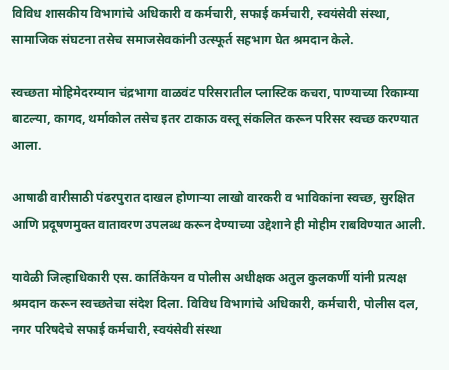विविध शासकीय विभागांचे अधिकारी व कर्मचारी, सफाई कर्मचारी, स्वयंसेवी संस्था, सामाजिक संघटना तसेच समाजसेवकांनी उत्स्फूर्त सहभाग घेत श्रमदान केले.

स्वच्छता मोहिमेदरम्यान चंद्रभागा वाळवंट परिसरातील प्लास्टिक कचरा, पाण्याच्या रिकाम्या बाटल्या, कागद, थर्माकोल तसेच इतर टाकाऊ वस्तू संकलित करून परिसर स्वच्छ करण्यात आला.

आषाढी वारीसाठी पंढरपुरात दाखल होणाऱ्या लाखो वारकरी व भाविकांना स्वच्छ, सुरक्षित आणि प्रदूषणमुक्त वातावरण उपलब्ध करून देण्याच्या उद्देशाने ही मोहीम राबविण्यात आली.

यावेळी जिल्हाधिकारी एस. कार्तिकेयन व पोलीस अधीक्षक अतुल कुलकर्णी यांनी प्रत्यक्ष श्रमदान करून स्वच्छतेचा संदेश दिला. विविध विभागांचे अधिकारी, कर्मचारी, पोलीस दल, नगर परिषदेचे सफाई कर्मचारी, स्वयंसेवी संस्था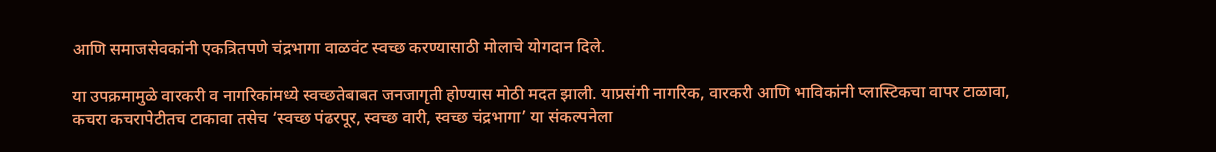आणि समाजसेवकांनी एकत्रितपणे चंद्रभागा वाळवंट स्वच्छ करण्यासाठी मोलाचे योगदान दिले.

या उपक्रमामुळे वारकरी व नागरिकांमध्ये स्वच्छतेबाबत जनजागृती होण्यास मोठी मदत झाली. याप्रसंगी नागरिक, वारकरी आणि भाविकांनी प्लास्टिकचा वापर टाळावा, कचरा कचरापेटीतच टाकावा तसेच ‘स्वच्छ पंढरपूर, स्वच्छ वारी, स्वच्छ चंद्रभागा’ या संकल्पनेला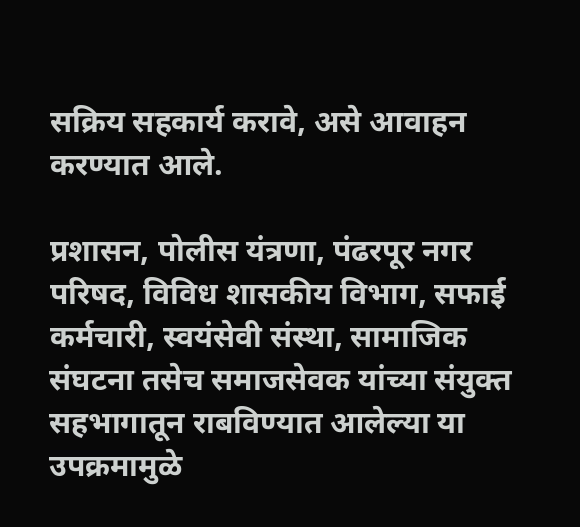सक्रिय सहकार्य करावे, असे आवाहन करण्यात आले.

प्रशासन, पोलीस यंत्रणा, पंढरपूर नगर परिषद, विविध शासकीय विभाग, सफाई कर्मचारी, स्वयंसेवी संस्था, सामाजिक संघटना तसेच समाजसेवक यांच्या संयुक्त सहभागातून राबविण्यात आलेल्या या उपक्रमामुळे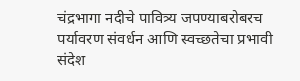चंद्रभागा नदीचे पावित्र्य जपण्याबरोबरच पर्यावरण संवर्धन आणि स्वच्छतेचा प्रभावी संदेश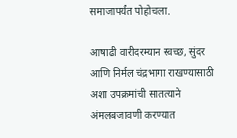समाजापर्यंत पोहोचला.

आषाढी वारीदरम्यान स्वच्छ, सुंदर आणि निर्मल चंद्रभागा राखण्यासाठी अशा उपक्रमांची सातत्याने अंमलबजावणी करण्यात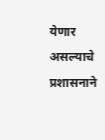येणार असल्याचे प्रशासनाने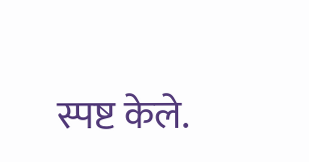स्पष्ट केले.